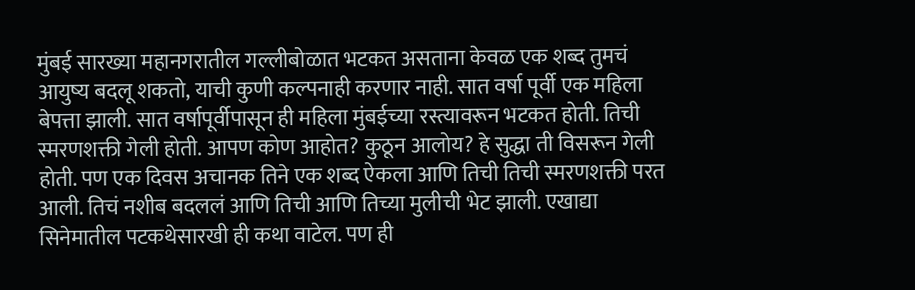मुंबई सारख्या महानगरातील गल्लीबोळात भटकत असताना केवळ एक शब्द तुमचं आयुष्य बदलू शकतो, याची कुणी कल्पनाही करणार नाही. सात वर्षा पूर्वी एक महिला बेपत्ता झाली. सात वर्षापूर्वीपासून ही महिला मुंबईच्या रस्त्यावरून भटकत होती. तिची स्मरणशक्ती गेली होती. आपण कोण आहोत? कुठून आलोय? हे सुद्धा ती विसरून गेली होती. पण एक दिवस अचानक तिने एक शब्द ऐकला आणि तिची तिची स्मरणशक्ती परत आली. तिचं नशीब बदललं आणि तिची आणि तिच्या मुलीची भेट झाली. एखाद्या सिनेमातील पटकथेसारखी ही कथा वाटेल. पण ही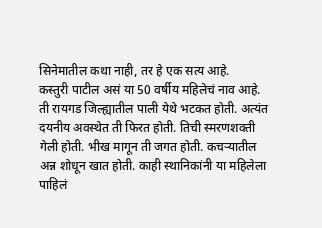सिनेमातील कथा नाही, तर हे एक सत्य आहे.
कस्तुरी पाटील असं या 50 वर्षीय महिलेचं नाव आहे. ती रायगड जिल्ह्यातील पाली येथे भटकत होती. अत्यंत दयनीय अवस्थेत ती फिरत होती. तिची स्मरणशक्ती गेली होती. भीख मागून ती जगत होती. कचऱ्यातील अन्न शोधून खात होती. काही स्थानिकांनी या महिलेला पाहिलं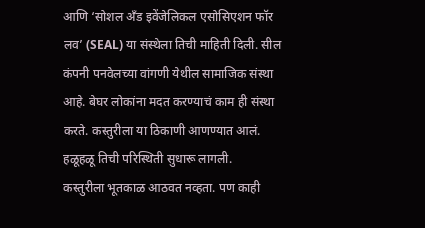आणि ‘सोशल अँड इवेंजेलिकल एसोसिएशन फॉर लव’ (SEAL) या संस्थेला तिची माहिती दिली. सील कंपनी पनवेलच्या वांगणी येथील सामाजिक संस्था आहे. बेघर लोकांना मदत करण्याचं काम ही संस्था करते. कस्तुरीला या ठिकाणी आणण्यात आलं. हळूहळू तिची परिस्थिती सुधारू लागली.
कस्तुरीला भूतकाळ आठवत नव्हता. पण काही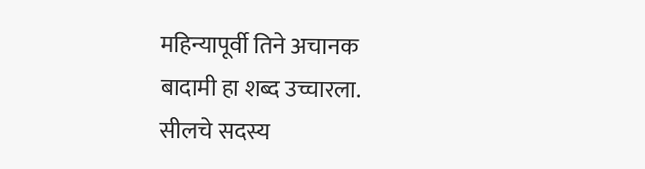महिन्यापूर्वी तिने अचानक बादामी हा शब्द उच्चारला. सीलचे सदस्य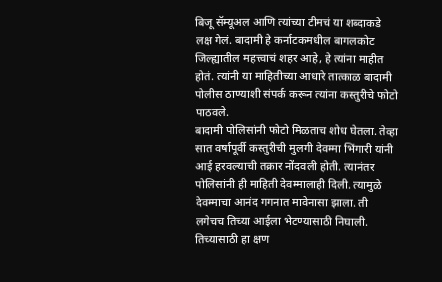बिजू सॅम्यूअल आणि त्यांच्या टीमचं या शब्दाकडे लक्ष गेलं. बादामी हे कर्नाटकमधील बागलकोट जिल्ह्यातील महत्त्वाचं शहर आहे, हे त्यांना माहीत होतं. त्यांनी या माहितीच्या आधारे तात्काळ बादामी पोलीस ठाण्याशी संपर्क करून त्यांना कस्तुरीचे फोटो पाठवले.
बादामी पोलिसांनी फोटो मिळताच शोध घेतला. तेव्हा सात वर्षापूर्वी कस्तुरीची मुलगी देवम्मा भिंगारी यांनी आई हरवल्याची तक्रार नोंदवली होती. त्यानंतर पोलिसांनी ही माहिती देवम्मालाही दिली. त्यामुळे देवम्माचा आनंद गगनात मावेनासा झाला. ती लगेचच तिच्या आईला भेटण्यासाठी निघाली. तिच्यासाठी हा क्षण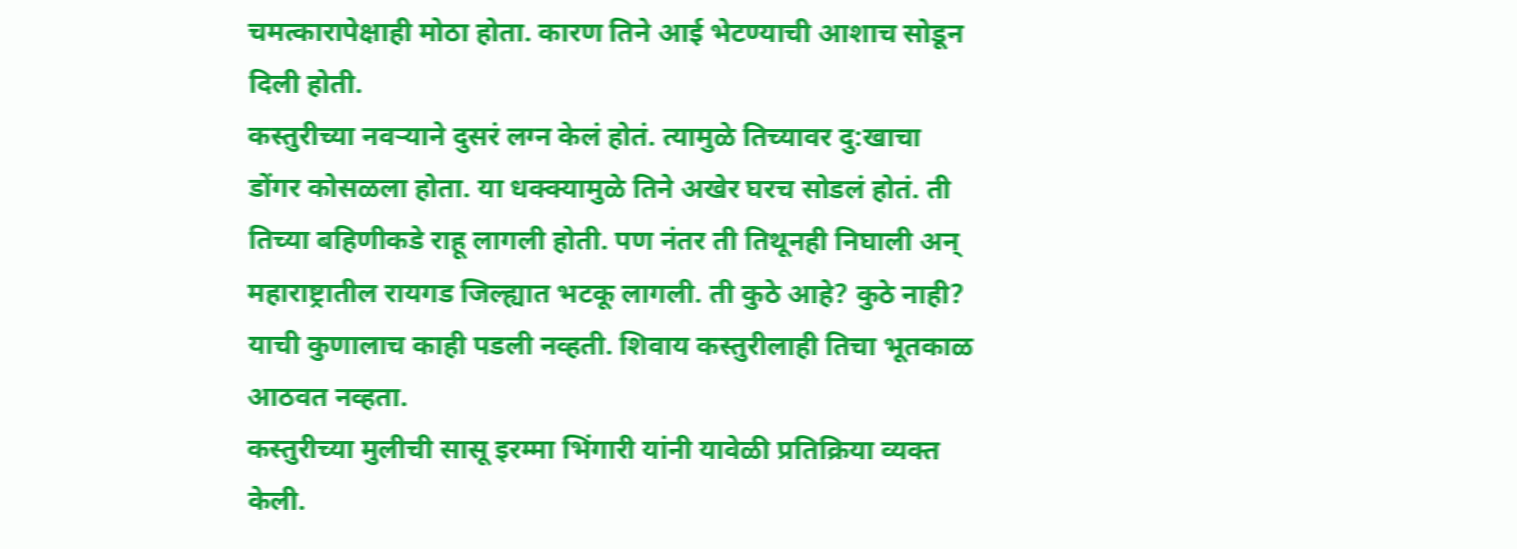चमत्कारापेक्षाही मोठा होता. कारण तिने आई भेटण्याची आशाच सोडून दिली होती.
कस्तुरीच्या नवऱ्याने दुसरं लग्न केलं होतं. त्यामुळे तिच्यावर दु:खाचा डोंगर कोसळला होता. या धक्क्यामुळे तिने अखेर घरच सोडलं होतं. ती तिच्या बहिणीकडे राहू लागली होती. पण नंतर ती तिथूनही निघाली अन् महाराष्ट्रातील रायगड जिल्ह्यात भटकू लागली. ती कुठे आहे? कुठे नाही? याची कुणालाच काही पडली नव्हती. शिवाय कस्तुरीलाही तिचा भूतकाळ आठवत नव्हता.
कस्तुरीच्या मुलीची सासू इरम्मा भिंगारी यांनी यावेळी प्रतिक्रिया व्यक्त केली.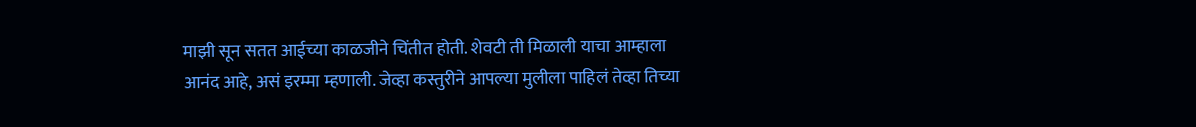माझी सून सतत आईच्या काळजीने चिंतीत होती. शेवटी ती मिळाली याचा आम्हाला आनंद आहे, असं इरम्मा म्हणाली. जेव्हा कस्तुरीने आपल्या मुलीला पाहिलं तेव्हा तिच्या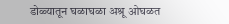डोळ्यातून घळाघळा अश्रू ओघळत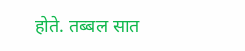होते. तब्बल सात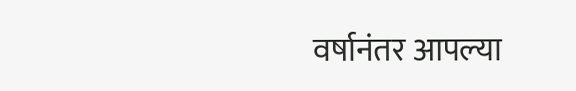वर्षानंतर आपल्या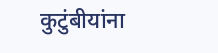कुटुंबीयांना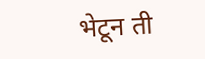भेटून ती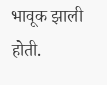भावूक झाली होती.